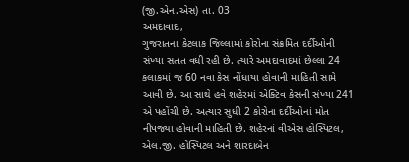(જી.એન.એસ) તા. 03
અમદાવાદ,
ગુજરાતના કેટલાક જિલ્લામાં કોરોના સંક્રમિત દર્દીઓની સંખ્યા સતત વધી રહી છે. ત્યારે અમદાવાદમાં છેલ્લા 24 કલાકમાં જ 60 નવા કેસ નોંધાયા હોવાની માહિતી સામે આવી છે. આ સાથે હવે શહેરમાં એક્ટિવ કેસની સંખ્યા 241 એ પહોંચી છે. અત્યાર સુધી 2 કોરોના દર્દીઓનાં મોત નીપજ્યા હોવાની માહિતી છે. શહેરનાં વીએસ હોસ્પિટલ, એલ.જી. હોસ્પિટલ અને શારદાબેન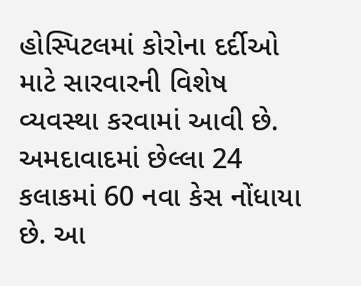હોસ્પિટલમાં કોરોના દર્દીઓ માટે સારવારની વિશેષ વ્યવસ્થા કરવામાં આવી છે.
અમદાવાદમાં છેલ્લા 24 કલાકમાં 60 નવા કેસ નોંધાયા છે. આ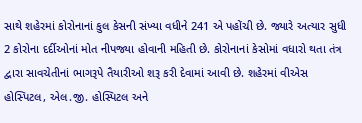સાથે શહેરમાં કોરોનાનાં કુલ કેસની સંખ્યા વધીને 241 એ પહોંચી છે. જ્યારે અત્યાર સુધી 2 કોરોના દર્દીઓનાં મોત નીપજ્યા હોવાની મહિતી છે. કોરોનાનાં કેસોમાં વધારો થતા તંત્ર દ્વારા સાવચેતીનાં ભાગરૂપે તૈયારીઓ શરૂ કરી દેવામાં આવી છે. શહેરમાં વીએસ હોસ્પિટલ, એલ.જી. હોસ્પિટલ અને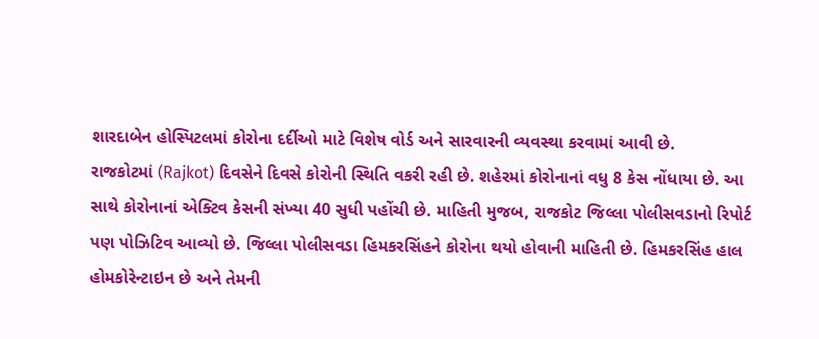શારદાબેન હોસ્પિટલમાં કોરોના દર્દીઓ માટે વિશેષ વોર્ડ અને સારવારની વ્યવસ્થા કરવામાં આવી છે.
રાજકોટમાં (Rajkot) દિવસેને દિવસે કોરોની સ્થિતિ વકરી રહી છે. શહેરમાં કોરોનાનાં વધુ 8 કેસ નોંધાયા છે. આ સાથે કોરોનાનાં એક્ટિવ કેસની સંખ્યા 40 સુધી પહોંચી છે. માહિતી મુજબ, રાજકોટ જિલ્લા પોલીસવડાનો રિપોર્ટ પણ પોઝિટિવ આવ્યો છે. જિલ્લા પોલીસવડા હિમકરસિંહને કોરોના થયો હોવાની માહિતી છે. હિમકરસિંહ હાલ હોમકોરેન્ટાઇન છે અને તેમની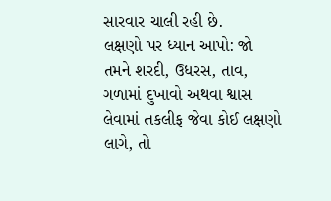સારવાર ચાલી રહી છે.
લક્ષણો પર ધ્યાન આપો: જો તમને શરદી, ઉધરસ, તાવ, ગળામાં દુખાવો અથવા શ્વાસ લેવામાં તકલીફ જેવા કોઈ લક્ષણો લાગે, તો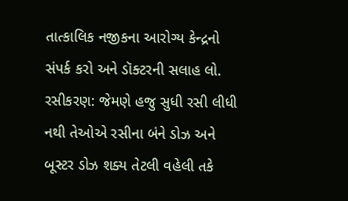તાત્કાલિક નજીકના આરોગ્ય કેન્દ્રનો સંપર્ક કરો અને ડૉક્ટરની સલાહ લો.
રસીકરણ: જેમણે હજુ સુધી રસી લીધી નથી તેઓએ રસીના બંને ડોઝ અને બૂસ્ટર ડોઝ શક્ય તેટલી વહેલી તકે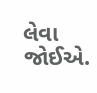લેવા જોઈએ.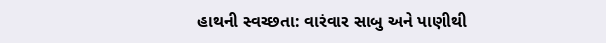હાથની સ્વચ્છતા: વારંવાર સાબુ અને પાણીથી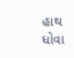હાથ ધોવા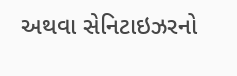અથવા સેનિટાઇઝરનો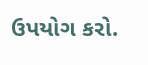ઉપયોગ કરો.